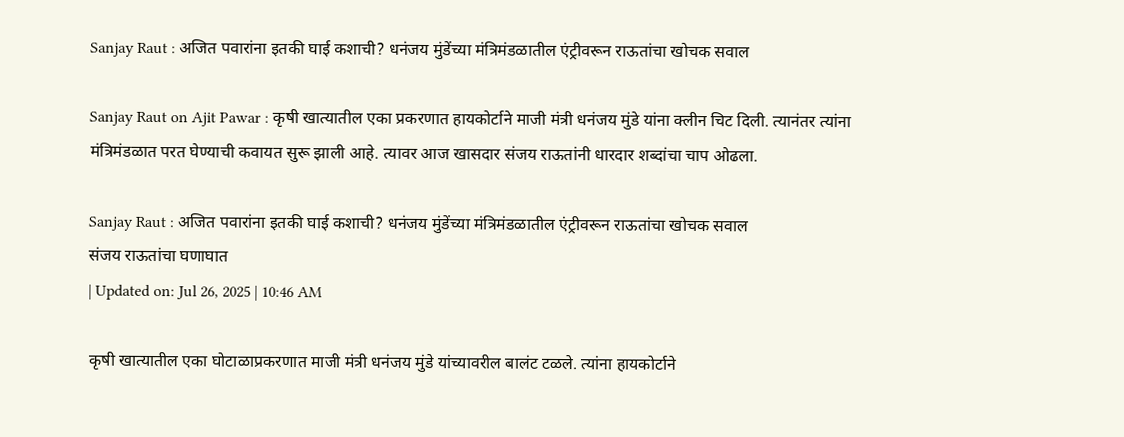Sanjay Raut : अजित पवारांना इतकी घाई कशाची? धनंजय मुंडेंच्या मंत्रिमंडळातील एंट्रीवरून राऊतांचा खोचक सवाल

Sanjay Raut on Ajit Pawar : कृषी खात्यातील एका प्रकरणात हायकोर्टाने माजी मंत्री धनंजय मुंडे यांना क्लीन चिट दिली. त्यानंतर त्यांना मंत्रिमंडळात परत घेण्याची कवायत सुरू झाली आहे. त्यावर आज खासदार संजय राऊतांनी धारदार शब्दांचा चाप ओढला.

Sanjay Raut : अजित पवारांना इतकी घाई कशाची? धनंजय मुंडेंच्या मंत्रिमंडळातील एंट्रीवरून राऊतांचा खोचक सवाल
संजय राऊतांचा घणाघात
| Updated on: Jul 26, 2025 | 10:46 AM

कृषी खात्यातील एका घोटाळाप्रकरणात माजी मंत्री धनंजय मुंडे यांच्यावरील बालंट टळले. त्यांना हायकोर्टाने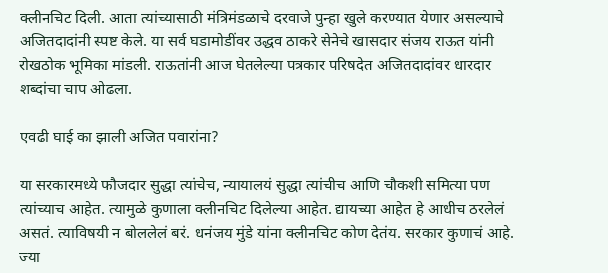क्लीनचिट दिली. आता त्यांच्यासाठी मंत्रिमंडळाचे दरवाजे पुन्हा खुले करण्यात येणार असल्याचे अजितदादांनी स्पष्ट केले. या सर्व घडामोडींवर उद्धव ठाकरे सेनेचे खासदार संजय राऊत यांनी रोखठोक भूमिका मांडली. राऊतांनी आज घेतलेल्या पत्रकार परिषदेत अजितदादांवर धारदार शब्दांचा चाप ओढला.

एवढी घाई का झाली अजित पवारांना?

या सरकारमध्ये फौजदार सुद्धा त्यांचेच, न्यायालयं सुद्धा त्यांचीच आणि चौकशी समित्या पण त्यांच्याच आहेत. त्यामुळे कुणाला क्लीनचिट दिलेल्या आहेत. द्यायच्या आहेत हे आधीच ठरलेलं असतं. त्याविषयी न बोललेलं बरं. धनंजय मुंडे यांना क्लीनचिट कोण देतंय. सरकार कुणाचं आहे. ज्या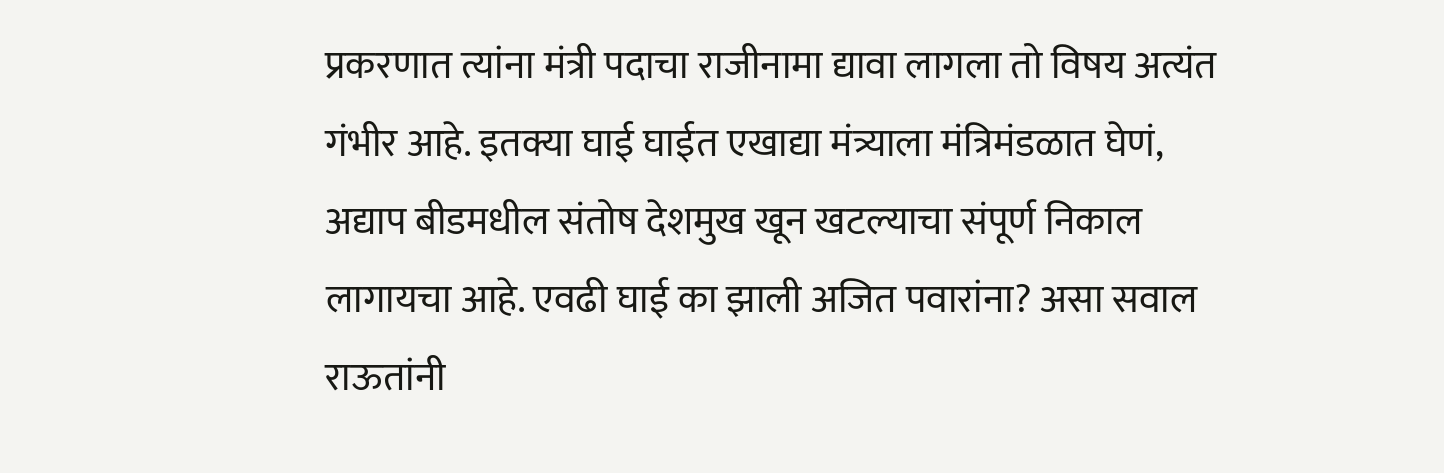प्रकरणात त्यांना मंत्री पदाचा राजीनामा द्यावा लागला तो विषय अत्यंत गंभीर आहे. इतक्या घाई घाईत एखाद्या मंत्र्याला मंत्रिमंडळात घेणं, अद्याप बीडमधील संतोष देशमुख खून खटल्याचा संपूर्ण निकाल लागायचा आहे. एवढी घाई का झाली अजित पवारांना? असा सवाल राऊतांनी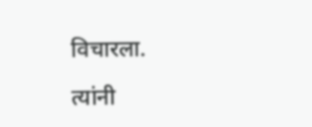विचारला.

त्यांनी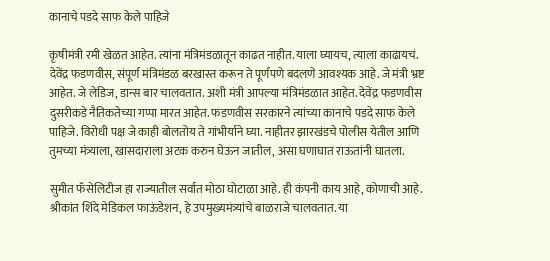कानाचे पडदे साफ केले पाहिजे

कृषीमंत्री रमी खेळत आहेत. त्यांना मंत्रिमंडळातून काढत नाहीत. याला घ्यायच, त्याला काढायचं. देवेंद्र फडणवीस, संपूर्ण मंत्रिमंडळ बरखास्त करून ते पूर्णपणे बदलणे आवश्यक आहे. जे मंत्री भ्रष्ट आहेत. जे लेडिज, डान्स बार चालवतात. अशी मंत्री आपल्या मंत्रिमंडळात आहेत. देवेंद्र फडणवीस दुसरीकडे नैतिकतेच्या गप्पा मारत आहेत. फडणवीस सरकारने त्यांच्या कानाचे पडदे साफ केले पाहिजे. विरोधी पक्ष जे काही बोलतोय ते गांभीर्याने घ्या. नाहीतर झारखंडचे पोलीस येतील आणि तुमच्या मंत्र्याला, खासदाराला अटक करुन घेऊन जातील, असा घणाघात राऊतांनी घातला.

सुमीत फॅसेलिटीज हा राज्यातील सर्वात मोठा घोटाळा आहे. ही कंपनी काय आहे, कोणाची आहे. श्रीकांत शिंदे मेडिकल फाऊंडेशन, हे उपमुख्यमंत्र्यांचे बाळराजे चालवतात. या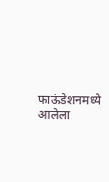फाऊंडेशनमध्ये आलेला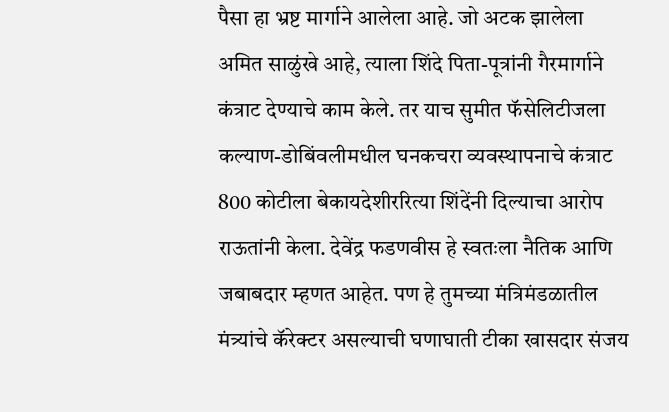पैसा हा भ्रष्ट मार्गाने आलेला आहे. जो अटक झालेला अमित साळुंखे आहे, त्याला शिंदे पिता-पूत्रांनी गैरमार्गाने कंत्राट देण्याचे काम केले. तर याच सुमीत फॅसेलिटीजला कल्याण-डोबिंवलीमधील घनकचरा व्यवस्थापनाचे कंत्राट 800 कोटीला बेकायदेशीररित्या शिंदेंनी दिल्याचा आरोप राऊतांनी केला. देवेंद्र फडणवीस हे स्वतःला नैतिक आणि जबाबदार म्हणत आहेत. पण हे तुमच्या मंत्रिमंडळातील मंत्र्यांचे कॅरेक्टर असल्याची घणाघाती टीका खासदार संजय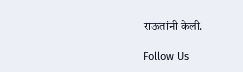राऊतांनी केली.

Follow Us